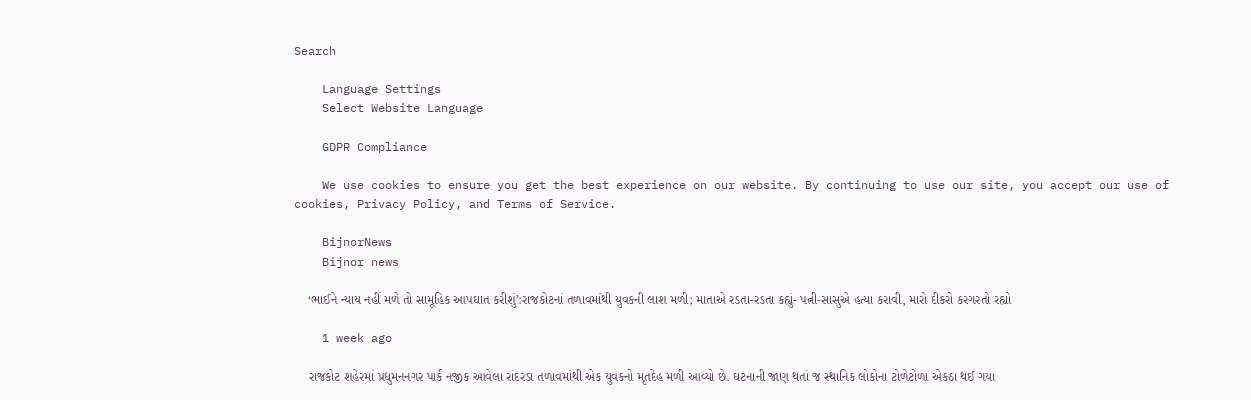Search

    Language Settings
    Select Website Language

    GDPR Compliance

    We use cookies to ensure you get the best experience on our website. By continuing to use our site, you accept our use of cookies, Privacy Policy, and Terms of Service.

    BijnorNews
    Bijnor news

    ‘ભાઈને ન્યાય નહીં મળે તો સામૂહિક આપઘાત કરીશું’:રાજકોટનાં તળાવમાંથી યુવકની લાશ મળી; માતાએ રડતા-રડતા કહ્યું- પત્ની-સાસુએ હત્યા કરાવી, મારો દીકરો કરગરતો રહ્યો

    1 week ago

    રાજકોટ શહેરમાં પ્રદ્યુમનનગર પાર્ક નજીક આવેલા રાંદરડા તળાવમાંથી એક યુવકનો મૃતદેહ મળી આવ્યો છે. ઘટનાની જાણ થતાં જ સ્થાનિક લોકોના ટોળેટોળા એકઠા થઈ ગયા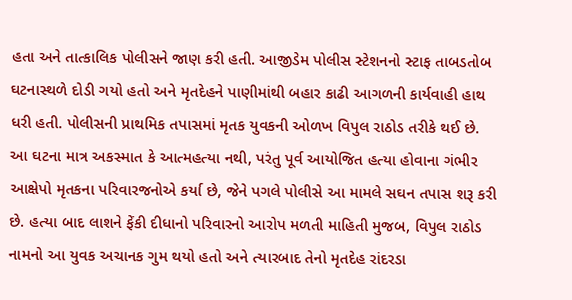હતા અને તાત્કાલિક પોલીસને જાણ કરી હતી. આજીડેમ પોલીસ સ્ટેશનનો સ્ટાફ તાબડતોબ ઘટનાસ્થળે દોડી ગયો હતો અને મૃતદેહને પાણીમાંથી બહાર કાઢી આગળની કાર્યવાહી હાથ ધરી હતી. પોલીસની પ્રાથમિક તપાસમાં મૃતક યુવકની ઓળખ વિપુલ રાઠોડ તરીકે થઈ છે. આ ઘટના માત્ર અકસ્માત કે આત્મહત્યા નથી, પરંતુ પૂર્વ આયોજિત હત્યા હોવાના ગંભીર આક્ષેપો મૃતકના પરિવારજનોએ કર્યા છે, જેને પગલે પોલીસે આ મામલે સઘન તપાસ શરૂ કરી છે. હત્યા બાદ લાશને ફેંકી દીધાનો પરિવારનો આરોપ મળતી માહિતી મુજબ, વિપુલ રાઠોડ નામનો આ યુવક અચાનક ગુમ થયો હતો અને ત્યારબાદ તેનો મૃતદેહ રાંદરડા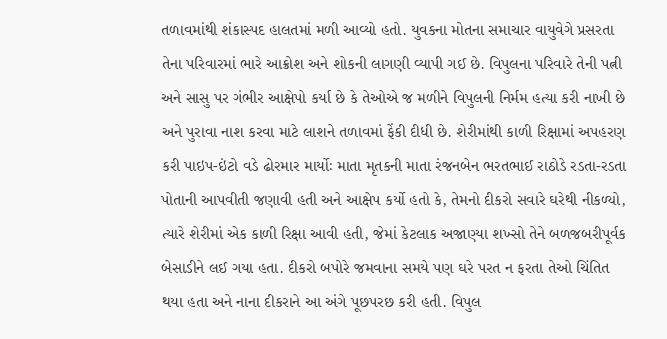તળાવમાંથી શંકાસ્પદ હાલતમાં મળી આવ્યો હતો. યુવકના મોતના સમાચાર વાયુવેગે પ્રસરતા તેના પરિવારમાં ભારે આક્રોશ અને શોકની લાગણી વ્યાપી ગઈ છે. વિપુલના પરિવારે તેની પત્ની અને સાસુ પર ગંભીર આક્ષેપો કર્યા છે કે તેઓએ જ મળીને વિપુલની નિર્મમ હત્યા કરી નાખી છે અને પુરાવા નાશ કરવા માટે લાશને તળાવમાં ફેંકી દીધી છે. શેરીમાંથી કાળી રિક્ષામાં અપહરણ કરી પાઇપ-ઇંટો વડે ઢોરમાર માર્યોઃ માતા મૃતકની માતા રંજનબેન ભરતભાઈ રાઠોડે રડતા-રડતા પોતાની આપવીતી જણાવી હતી અને આક્ષેપ કર્યો હતો કે, તેમનો દીકરો સવારે ઘરેથી નીકળ્યો, ત્યારે શેરીમાં એક કાળી રિક્ષા આવી હતી, જેમાં કેટલાક અજાણ્યા શખ્સો તેને બળજબરીપૂર્વક બેસાડીને લઈ ગયા હતા. દીકરો બપોરે જમવાના સમયે પણ ઘરે પરત ન ફરતા તેઓ ચિંતિત થયા હતા અને નાના દીકરાને આ અંગે પૂછપરછ કરી હતી. વિપુલ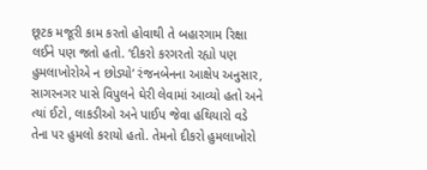છૂટક મજૂરી કામ કરતો હોવાથી તે બહારગામ રિક્ષા લઈને પણ જતો હતો. ‘દીકરો કરગરતો રહ્યો પણ હુમલાખોરોએ ન છોડ્યો’ રંજનબેનના આક્ષેપ અનુસાર, સાગરનગર પાસે વિપુલને ઘેરી લેવામાં આવ્યો હતો અને ત્યાં ઈટો, લાકડીઓ અને પાઈપ જેવા હથિયારો વડે તેના પર હુમલો કરાયો હતો. તેમનો દીકરો હુમલાખોરો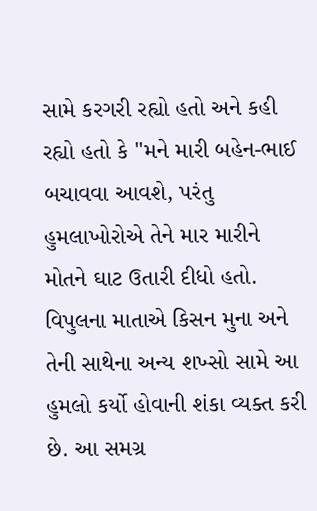સામે કરગરી રહ્યો હતો અને કહી રહ્યો હતો કે "મને મારી બહેન-ભાઈ બચાવવા આવશે, પરંતુ હુમલાખોરોએ તેને માર મારીને મોતને ઘાટ ઉતારી દીધો હતો. વિપુલના માતાએ કિસન મુના અને તેની સાથેના અન્ય શખ્સો સામે આ હુમલો કર્યો હોવાની શંકા વ્યક્ત કરી છે. આ સમગ્ર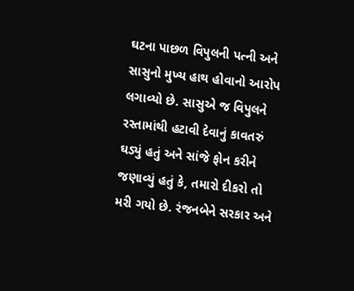ઘટના પાછળ વિપુલની પત્ની અને સાસુનો મુખ્ય હાથ હોવાનો આરોપ લગાવ્યો છે. સાસુએ જ વિપુલને રસ્તામાંથી હટાવી દેવાનું કાવતરું ઘડ્યું હતું અને સાંજે ફોન કરીને જણાવ્યું હતું કે, તમારો દીકરો તો મરી ગયો છે. રંજનબેને સરકાર અને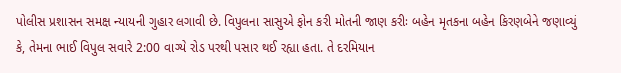પોલીસ પ્રશાસન સમક્ષ ન્યાયની ગુહાર લગાવી છે. વિપુલના સાસુએ ફોન કરી મોતની જાણ કરીઃ બહેન મૃતકના બહેન કિરણબેને જણાવ્યું કે, તેમના ભાઈ વિપુલ સવારે 2:00 વાગ્યે રોડ પરથી પસાર થઈ રહ્યા હતા. તે દરમિયાન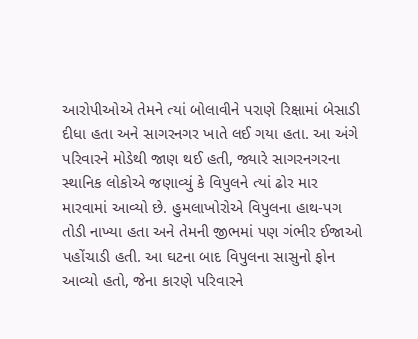આરોપીઓએ તેમને ત્યાં બોલાવીને પરાણે રિક્ષામાં બેસાડી દીધા હતા અને સાગરનગર ખાતે લઈ ગયા હતા. આ અંગે પરિવારને મોડેથી જાણ થઈ હતી, જ્યારે સાગરનગરના સ્થાનિક લોકોએ જણાવ્યું કે વિપુલને ત્યાં ઢોર માર મારવામાં આવ્યો છે. હુમલાખોરોએ વિપુલના હાથ-પગ તોડી નાખ્યા હતા અને તેમની જીભમાં પણ ગંભીર ઈજાઓ પહોંચાડી હતી. આ ઘટના બાદ વિપુલના સાસુનો ફોન આવ્યો હતો, જેના કારણે પરિવારને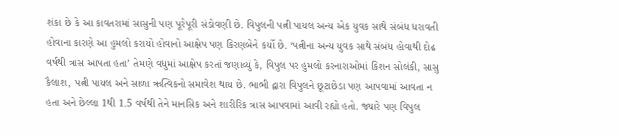શંકા છે કે આ કાવતરામાં સાસુની પણ પૂરેપૂરી સંડોવણી છે. વિપુલની પત્ની પાયલ અન્ય એક યુવક સાથે સંબંધ ધરાવતી હોવાના કારણે આ હુમલો કરાયો હોવાનો આક્ષેપ પણ કિરણબેને કર્યો છે. ‘પત્નીના અન્ય યુવક સાથે સંબંધ હોવાથી દોઢ વર્ષથી ત્રાસ આપતા હતા’ તેમણે વધુમાં આક્ષેપ કરતાં જણાવ્યું કે, વિપુલ પર હુમલો કરનારાઓમાં કિશન સોલંકી, સાસુ કૈલાશ, પત્ની પાયલ અને સાળા ઋત્વિકનો સમાવેશ થાય છે. ભાભી દ્વારા વિપુલને છૂટાછેડા પણ આપવામાં આવતા ન હતા અને છેલ્લા 1થી 1.5 વર્ષથી તેને માનસિક અને શારીરિક ત્રાસ આપવામાં આવી રહ્યો હતો. જ્યારે પણ વિપુલ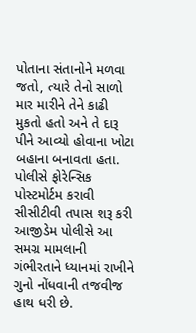પોતાના સંતાનોને મળવા જતો, ત્યારે તેનો સાળો માર મારીને તેને કાઢી મુકતો હતો અને તે દારૂ પીને આવ્યો હોવાના ખોટા બહાના બનાવતા હતા. પોલીસે ફોરેન્સિક પોસ્ટમોર્ટમ કરાવી સીસીટીવી તપાસ શરૂ કરી આજીડેમ પોલીસે આ સમગ્ર મામલાની ગંભીરતાને ધ્યાનમાં રાખીને ગુનો નોંધવાની તજવીજ હાથ ધરી છે.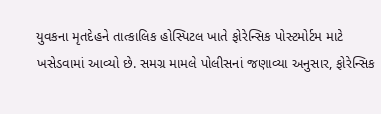યુવકના મૃતદેહને તાત્કાલિક હોસ્પિટલ ખાતે ફોરેન્સિક પોસ્ટમોર્ટમ માટે ખસેડવામાં આવ્યો છે. સમગ્ર મામલે પોલીસનાં જણાવ્યા અનુસાર, ફોરેન્સિક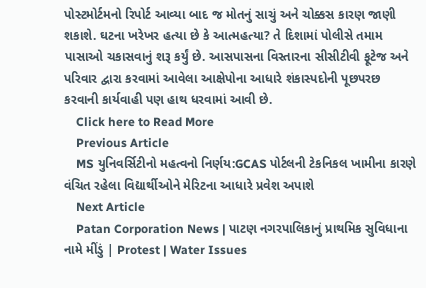પોસ્ટમોર્ટમનો રિપોર્ટ આવ્યા બાદ જ મોતનું સાચું અને ચોક્કસ કારણ જાણી શકાશે. ઘટના ખરેખર હત્યા છે કે આત્મહત્યા? તે દિશામાં પોલીસે તમામ પાસાઓ ચકાસવાનું શરૂ કર્યું છે. આસપાસના વિસ્તારના સીસીટીવી ફૂટેજ અને પરિવાર દ્વારા કરવામાં આવેલા આક્ષેપોના આધારે શંકાસ્પદોની પૂછપરછ કરવાની કાર્યવાહી પણ હાથ ધરવામાં આવી છે.
    Click here to Read More
    Previous Article
    MS યુનિવર્સિટીનો મહત્વનો નિર્ણય:GCAS પોર્ટલની ટેકનિકલ ખામીના કારણે વંચિત રહેલા વિદ્યાર્થીઓને મેરિટના આધારે પ્રવેશ અપાશે
    Next Article
    Patan Corporation News | પાટણ નગરપાલિકાનું પ્રાથમિક સુવિધાના નામે મીંડું | Protest | Water Issues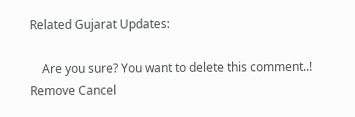Related Gujarat Updates:

    Are you sure? You want to delete this comment..! Remove Cancel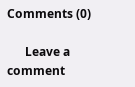Comments (0)

      Leave a comment